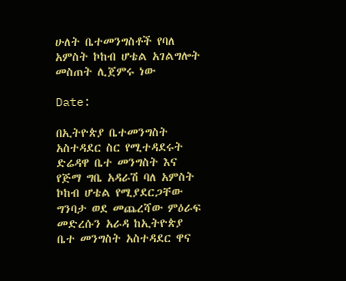ሁለት ቤተመንግስቶች የባለ አምስት ኮከብ ሆቴል አገልግሎት መስጠት ሊጀምሩ ነው

Date:

በኢትዮጵያ ቤተመንግስት አስተዳደር ስር የሚተዳደሩት ድሬዳዋ ቤተ መንግስት እና የጅማ ግቤ አዳራሽ ባለ አምስት ኮከብ ሆቴል የሚያደርጋቸው ግንባታ ወደ መጨረሻው ምዕራፍ መድረሱን አራዳ ከኢትዮጵያ ቤተ መንግስት አስተዳደር ዋና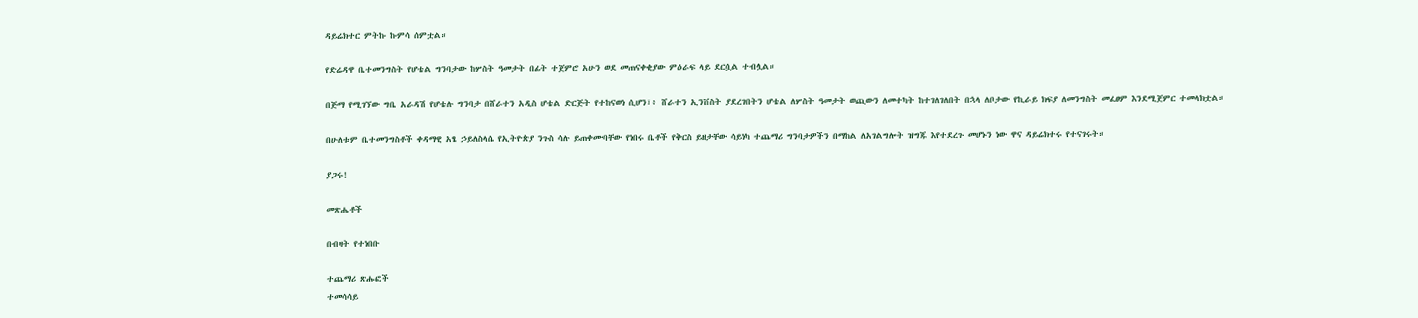ዳይሬክተር ምትኩ ኩምሳ ሰምቷል።

የድሬዳዋ ቤተመንግስት የሆቴል ግንባታው ከሦስት ዓመታት በፊት ተጀምሮ አሁን ወደ መጠናቀቂያው ምዕራፍ ላይ ደርሷል ተብሏል።

በጅማ የሚገኘው ግቤ አራዳሽ የሆቴሉ ግንባታ በሸራተን አዲስ ሆቴል ድርጅት የተከናወነ ሲሆን፣፥ ሸራተን ኢንቨስት ያደረገበትን ሆቴል ለሦስት ዓመታት ወጪውን ለመተካት ከተገለገለበት በኋላ ለቦታው የኪራይ ክፍያ ለመንግስት መፈፀም እንደሚጀምር ተመላክቷል።

በሁለቱም ቤተመንግስቶች ቀዳማዊ አፄ ኃይለስላሴ የኢትዮጵያ ንጉስ ሳሉ ይጠቀሙባቸው የነበሩ ቤቶች የቅርስ ይዘታቸው ሳይነካ ተጨማሪ ግንባታዎችን በማከል ለአገልግሎት ዝግጁ እየተደረጉ መሆኑን ነው ዋና ዳይሬክተሩ የተናገሩት።

ያጋሩ!

መጽሔቶች

በብዛት የተነበቡ

ተጨማሪ ጽሑፎች
ተመሳሳይ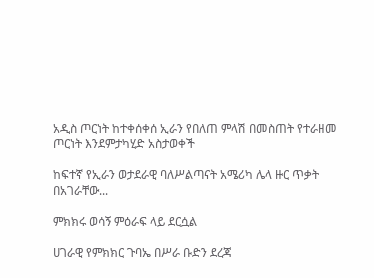አዲስ ጦርነት ከተቀሰቀሰ ኢራን የበለጠ ምላሽ በመስጠት የተራዘመ ጦርነት እንደምታካሂድ አስታወቀች

ከፍተኛ የኢራን ወታደራዊ ባለሥልጣናት አሜሪካ ሌላ ዙር ጥቃት በአገራቸው...

ምክክሩ ወሳኝ ምዕራፍ ላይ ደርሷል

ሀገራዊ የምክክር ጉባኤ በሥራ ቡድን ደረጃ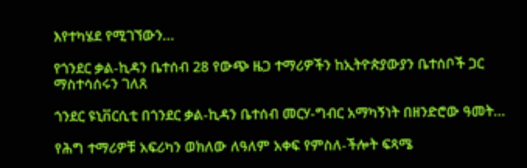እየተካሄደ የሚገኘውን...

የጎንደር ቃል-ኪዳን ቤተሰብ 28 የውጭ ዜጋ ተማሪዎችን ከኢትዮጵያውያን ቤተሰቦች ጋር ማስተሳሰሩን ገለጸ

ጎንደር ዩኒቨርሲቲ በጎንደር ቃል-ኪዳን ቤተሰብ መርሃ-ግብር አማካኝነት በዘንድሮው ዓመት...

የሕግ ተማሪዎቹ አፍሪካን ወክለው ለዓለም አቀፍ የምስለ-ችሎት ፍጻሜ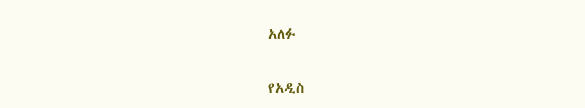አለፉ

የአዲስ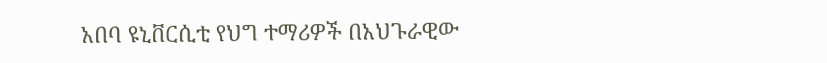አበባ ዩኒቨርሲቲ የህግ ተማሪዎች በአህጉራዊው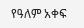የዓለም አቀፍ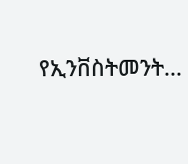የኢንቨስትመንት...